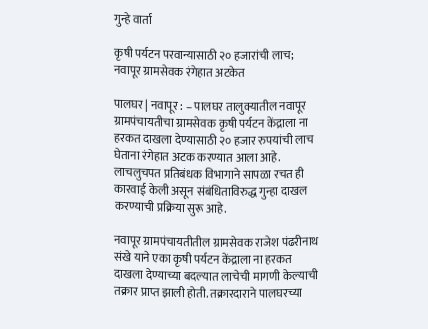गुन्हे वार्ता

कृषी पर्यटन परवान्यासाठी २० हजारांची लाच; नवापूर ग्रामसेवक रंगेहात अटकेत

पालघर | नवापूर : – पालघर तालुक्यातील नवापूर ग्रामपंचायतीचा ग्रामसेवक कृषी पर्यटन केंद्राला ना हरकत दाखला देण्यासाठी २० हजार रुपयांची लाच घेताना रंगेहात अटक करण्यात आला आहे. लाचलुचपत प्रतिबंधक विभागाने सापळा रचत ही कारवाई केली असून संबंधिताविरुद्ध गुन्हा दाखल करण्याची प्रक्रिया सुरू आहे.

नवापूर ग्रामपंचायतीतील ग्रामसेवक राजेश पंढरीनाथ संखे याने एका कृषी पर्यटन केंद्राला ना हरकत दाखला देण्याच्या बदल्यात लाचेची मागणी केल्याची तक्रार प्राप्त झाली होती. तक्रारदाराने पालघरच्या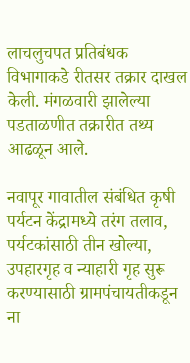लाचलुचपत प्रतिबंधक विभागाकडे रीतसर तक्रार दाखल केली. मंगळवारी झालेल्या पडताळणीत तक्रारीत तथ्य आढळून आले.

नवापूर गावातील संबंधित कृषी पर्यटन केंद्रामध्ये तरंग तलाव, पर्यटकांसाठी तीन खोल्या, उपहारगृह व न्याहारी गृह सुरू करण्यासाठी ग्रामपंचायतीकडून ना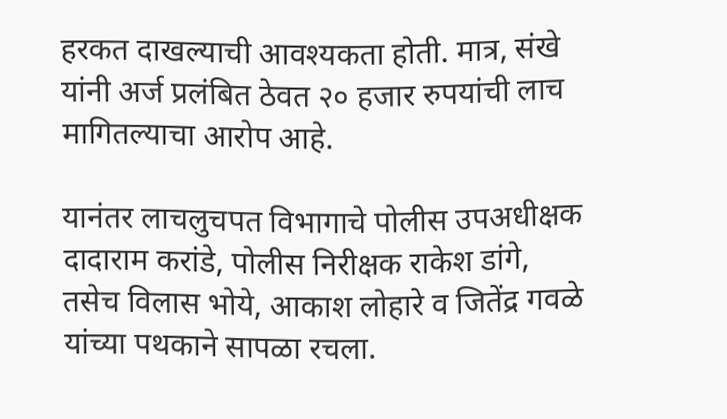हरकत दाखल्याची आवश्यकता होती. मात्र, संखे यांनी अर्ज प्रलंबित ठेवत २० हजार रुपयांची लाच मागितल्याचा आरोप आहे.

यानंतर लाचलुचपत विभागाचे पोलीस उपअधीक्षक दादाराम करांडे, पोलीस निरीक्षक राकेश डांगे, तसेच विलास भोये, आकाश लोहारे व जितेंद्र गवळे यांच्या पथकाने सापळा रचला.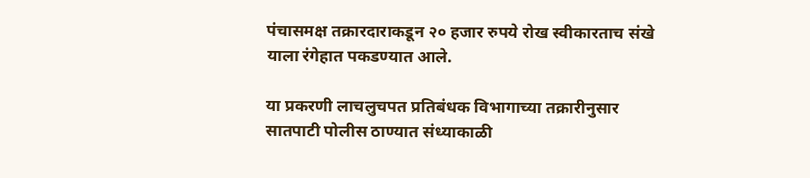पंचासमक्ष तक्रारदाराकडून २० हजार रुपये रोख स्वीकारताच संखे याला रंगेहात पकडण्यात आले.

या प्रकरणी लाचलुचपत प्रतिबंधक विभागाच्या तक्रारीनुसार सातपाटी पोलीस ठाण्यात संध्याकाळी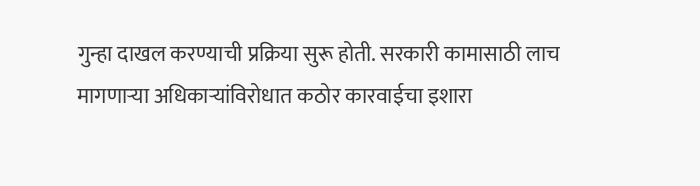गुन्हा दाखल करण्याची प्रक्रिया सुरू होती. सरकारी कामासाठी लाच मागणाऱ्या अधिकाऱ्यांविरोधात कठोर कारवाईचा इशारा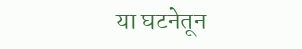या घटनेतून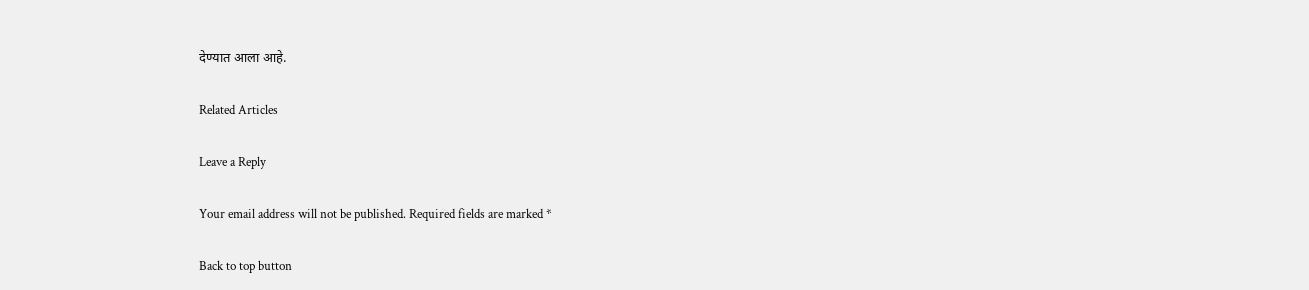देण्यात आला आहे.

Related Articles

Leave a Reply

Your email address will not be published. Required fields are marked *

Back to top button